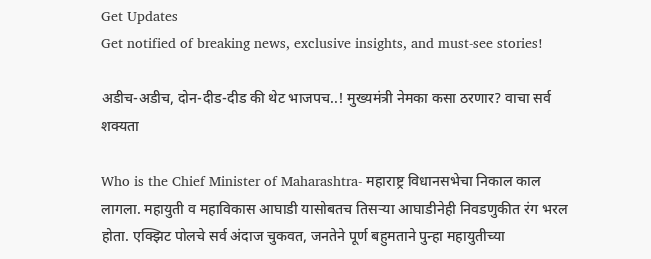Get Updates
Get notified of breaking news, exclusive insights, and must-see stories!

अडीच-अडीच, दोन-दीड-दीड की थेट भाजपच..! मुख्यमंत्री नेमका कसा ठरणार? वाचा सर्व शक्यता

Who is the Chief Minister of Maharashtra- महाराष्ट्र विधानसभेचा निकाल काल लागला. महायुती व महाविकास आघाडी यासोबतच तिसऱ्या आघाडीनेही निवडणुकीत रंग भरल होता. एक्झिट पोलचे सर्व अंदाज चुकवत, जनतेने पूर्ण बहुमताने पुन्हा महायुतीच्या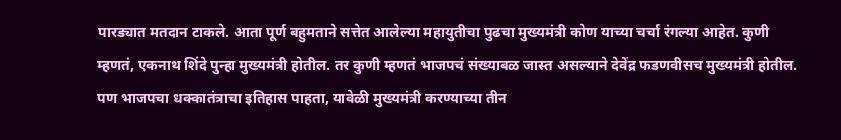पारड्यात मतदान टाकले. आता पूर्ण बहुमताने सत्तेत आलेल्या महायुतीचा पुढचा मुख्यमंत्री कोण याच्या चर्चा रंगल्या आहेत. कुणी म्हणतं, एकनाथ शिंदे पुन्हा मुख्यमंत्री होतील. तर कुणी म्हणतं भाजपचं संख्याबळ जास्त असल्याने देवेंद्र फडणवीसच मुख्यमंत्री होतील. पण भाजपचा धक्कातंत्राचा इतिहास पाहता, यावेळी मुख्यमंत्री करण्याच्या तीन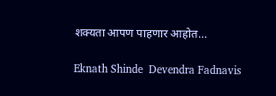शक्यता आपण पाहणार आहोत...

Eknath Shinde  Devendra Fadnavis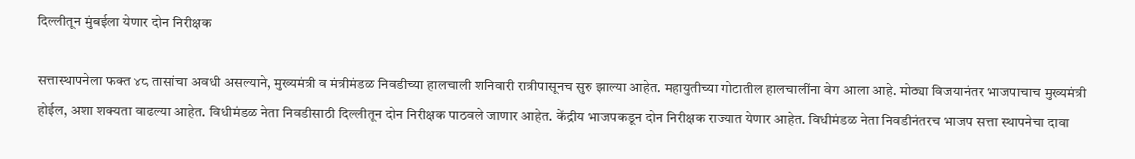दिल्लीतून मुंबईला येणार दोन निरीक्षक

सत्तास्थापनेला फक्त ४८ तासांचा अवधी असल्याने, मुख्यमंत्री व मंत्रीमंडळ निवडीच्या हालचाली शनिवारी रात्रीपासूनच सुरु झाल्या आहेत. महायुतीच्या गोटातील हालचालींना वेग आला आहे. मोठ्या विजयानंतर भाजपाचाच मुख्यमंत्री होईल, अशा शक्यता वाढल्या आहेत. विधीमंडळ नेता निवडीसाठी दिल्लीतून दोन निरीक्षक पाठवले जाणार आहेत. केंद्रीय भाजपकडून दोन निरीक्षक राज्यात येणार आहेत. विधीमंडळ नेता निवडीनंतरच भाजप सत्ता स्थापनेचा दावा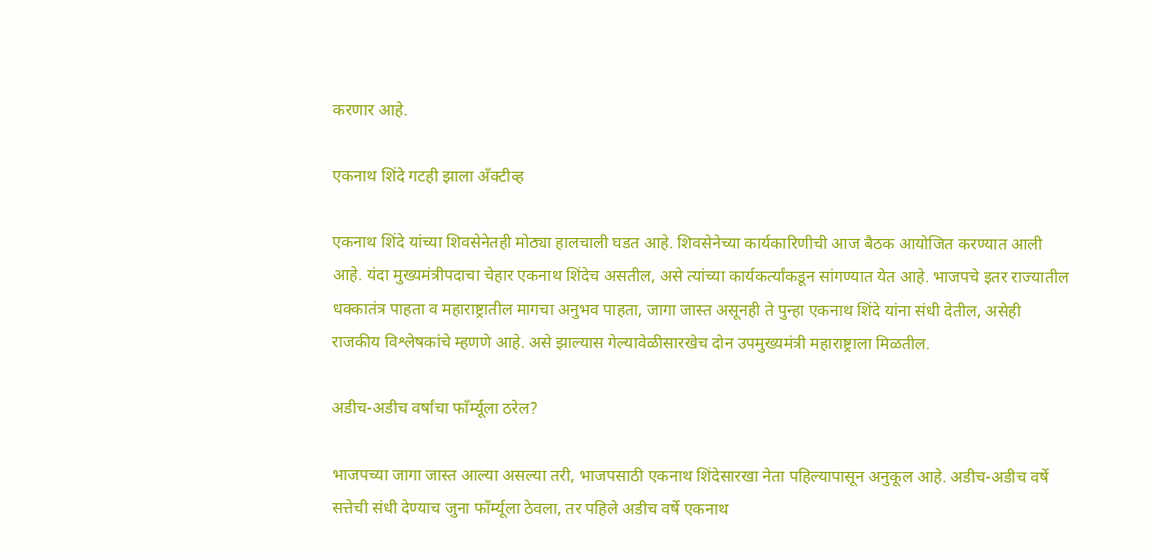करणार आहे.

एकनाथ शिंदे गटही झाला अँक्टीव्ह

एकनाथ शिंदे यांच्या शिवसेनेतही मोठ्या हालचाली घडत आहे. शिवसेनेच्या कार्यकारिणीची आज बैठक आयोजित करण्यात आली आहे. यंदा मुख्यमंत्रीपदाचा चेहार एकनाथ शिंदेच असतील, असे त्यांच्या कार्यकर्त्यांकडून सांगण्यात येत आहे. भाजपचे इतर राज्यातील धक्कातंत्र पाहता व महाराष्ट्रातील मागचा अनुभव पाहता, जागा जास्त असूनही ते पुन्हा एकनाथ शिंदे यांना संधी देतील, असेही राजकीय विश्लेषकांचे म्हणणे आहे. असे झाल्यास गेल्यावेळीसारखेच दोन उपमुख्यमंत्री महाराष्ट्राला मिळतील.

अडीच-अडीच वर्षांचा फाँर्म्यूला ठरेल?

भाजपच्या जागा जास्त आल्या असल्या तरी, भाजपसाठी एकनाथ शिंदेसारखा नेता पहिल्यापासून अनुकूल आहे. अडीच-अडीच वर्षे सत्तेची संधी देण्याच जुना फाँर्म्यूला ठेवला, तर पहिले अडीच वर्षे एकनाथ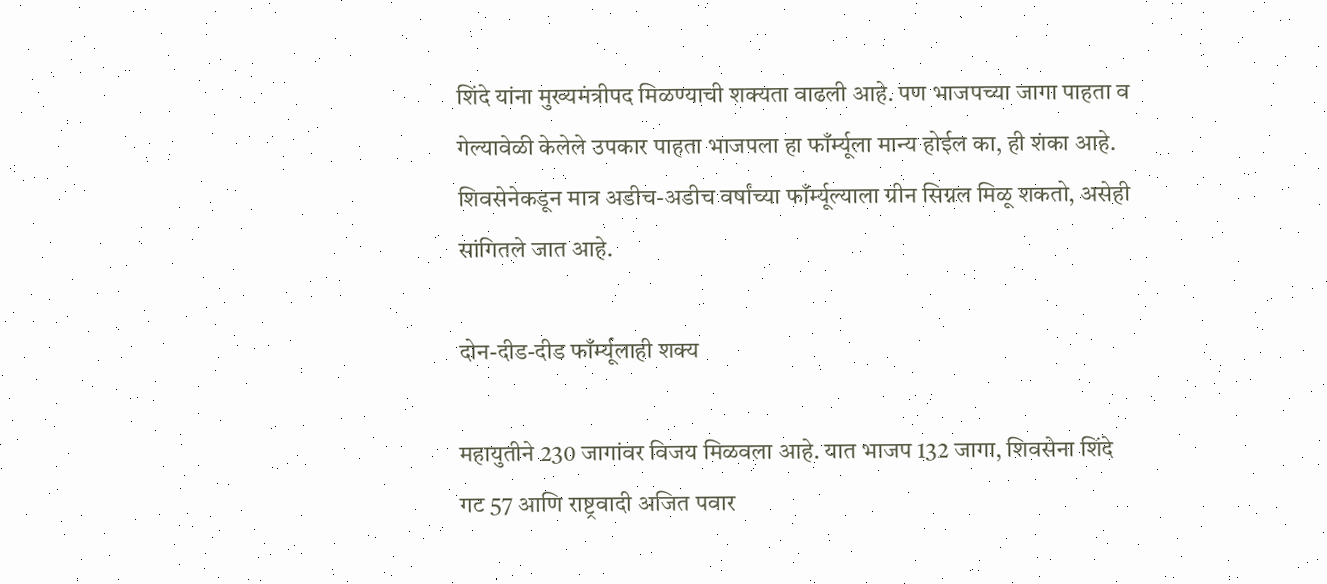शिंदे यांना मुख्यमंत्रीपद मिळण्याची शक्यता वाढली आहे. पण भाजपच्या जागा पाहता व गेल्यावेळी केलेले उपकार पाहता भाजपला हा फाँर्म्यूला मान्य होईल का, ही शंका आहे. शिवसेनेकडून मात्र अडीच-अडीच वर्षांच्या फाँर्म्यूल्याला ग्रीन सिग्नल मिळू शकतो, असेही सांगितले जात आहे.

दोन-दीड-दीड फाँर्म्यूलाही शक्य

महायुतीने 230 जागांवर विजय मिळवला आहे. यात भाजप 132 जागा, शिवसेना शिंदे गट 57 आणि राष्ट्रवादी अजित पवार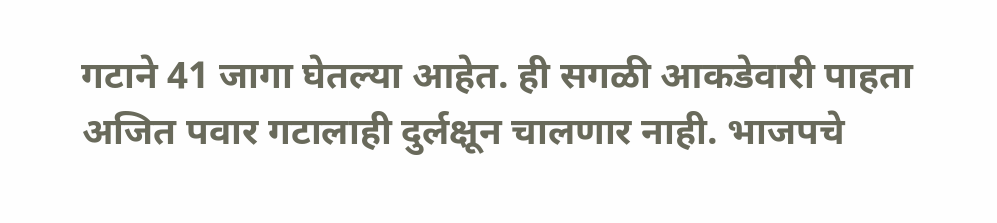गटाने 41 जागा घेतल्या आहेत. ही सगळी आकडेवारी पाहता अजित पवार गटालाही दुर्लक्षून चालणार नाही. भाजपचे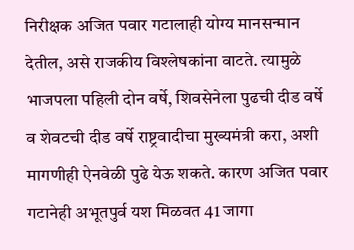निरीक्षक अजित पवार गटालाही योग्य मानसन्मान देतील, असे राजकीय विश्लेषकांना वाटते. त्यामुळे भाजपला पहिली दोन वर्षे, शिवसेनेला पुढची दीड वर्षे व शेवटची दीड वर्षे राष्ट्रवादीचा मुख्यमंत्री करा, अशी मागणीही ऐनवेळी पुढे येऊ शकते. कारण अजित पवार गटानेही अभूतपुर्व यश मिळवत 41 जागा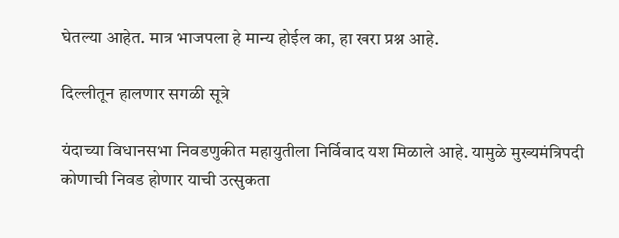घेतल्या आहेत. मात्र भाजपला हे मान्य होईल का, हा खरा प्रश्न आहे.

दिल्लीतून हालणार सगळी सूत्रे

यंदाच्या विधानसभा निवडणुकीत महायुतीला निर्विवाद यश मिळाले आहे. यामुळे मुख्यमंत्रि‍पदी कोणाची निवड होणार याची उत्सुकता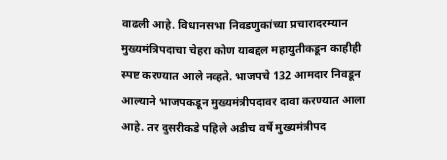वाढली आहे. विधानसभा निवडणुकांच्या प्रचारादरम्यान मुख्यमंत्रिपदाचा चेहरा कोण याबद्दल महायुतीकडून काहीही स्पष्ट करण्यात आले नव्हते. भाजपचे 132 आमदार निवडून आल्याने भाजपकडून मुख्यमंत्रीपदावर दावा करण्यात आला आहे. तर दुसरीकडे पहिले अडीच वर्षे मुख्यमंत्रीपद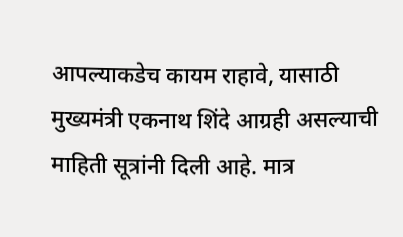आपल्याकडेच कायम राहावे, यासाठी मुख्यमंत्री एकनाथ शिंदे आग्रही असल्याची माहिती सूत्रांनी दिली आहे. मात्र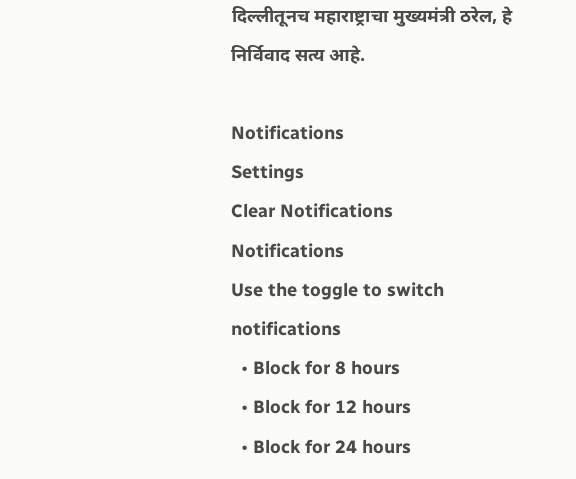दिल्लीतूनच महाराष्ट्राचा मुख्यमंत्री ठरेल, हे निर्विवाद सत्य आहे.

Notifications
Settings
Clear Notifications
Notifications
Use the toggle to switch notifications
  • Block for 8 hours
  • Block for 12 hours
  • Block for 24 hours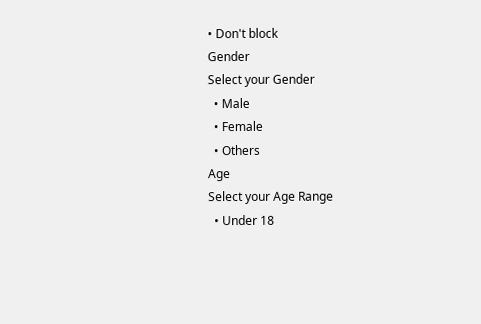• Don't block
Gender
Select your Gender
  • Male
  • Female
  • Others
Age
Select your Age Range
  • Under 18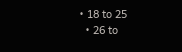• 18 to 25
  • 26 to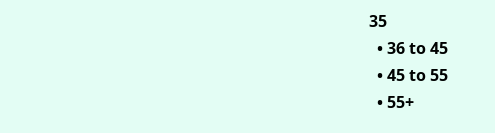35
  • 36 to 45
  • 45 to 55
  • 55+